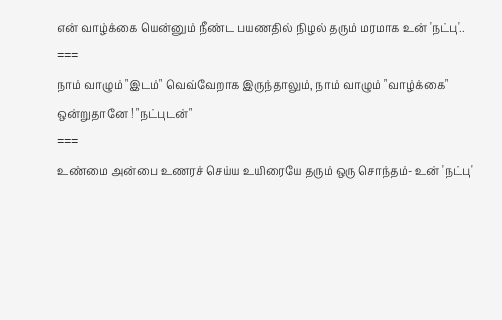என் வாழ்க்கை யென்னும் நீண்ட பயணதில் நிழல் தரும் மரமாக உன் 'நட்பு'..
===
நாம் வாழும் "இடம்" வெவ்வேறாக இருந்தாலும், நாம் வாழும் "வாழ்க்கை" ஒன்றுதானே ! "நட்புடன்"
===
உண்மை அன்பை உணரச் செய்ய உயிரையே தரும் ஒரு சொந்தம்- உன் 'நட்பு'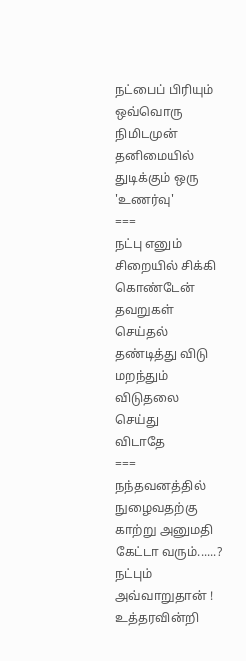நட்பைப் பிரியும் ஒவ்வொரு நிமிடமுன் தனிமையில் துடிக்கும் ஒரு 'உணர்வு'
===
நட்பு எனும் சிறையில் சிக்கி கொண்டேன் தவறுகள் செய்தல் தண்டித்து விடு மறந்தும் விடுதலை செய்து
விடாதே
===
நந்தவனத்தில் நுழைவதற்கு காற்று அனுமதி கேட்டா வரும்......? நட்பும்
அவ்வாறுதான் !
உத்தரவின்றி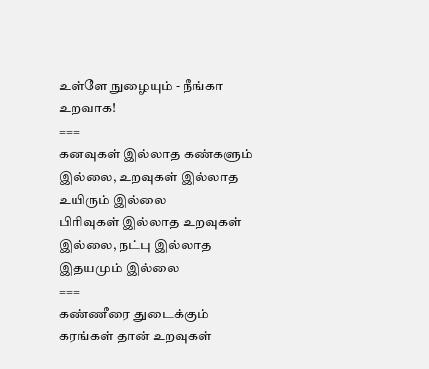உள்ளே நுழையும் - நீங்கா உறவாக!
===
கனவுகள் இல்லாத கண்களும் இல்லை, உறவுகள் இல்லாத உயிரும் இல்லை
பிரிவுகள் இல்லாத உறவுகள் இல்லை, நட்பு இல்லாத இதயமும் இல்லை
===
கண்ணீரை துடைக்கும் கரங்கள் தான் உறவுகள்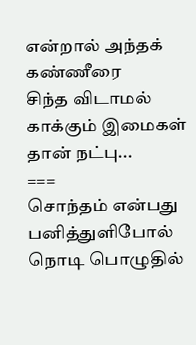என்றால் அந்தக் கண்ணீரை
சிந்த விடாமல் காக்கும் இமைகள் தான் நட்பு...
===
சொந்தம் என்பது பனித்துளிபோல் நொடி பொழுதில்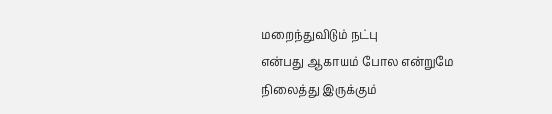மறைந்துவிடும் நட்பு
என்பது ஆகாயம் போல என்றுமே நிலைத்து இருக்கும்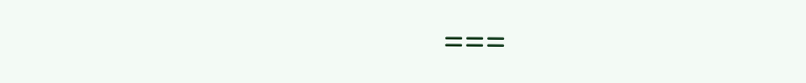===